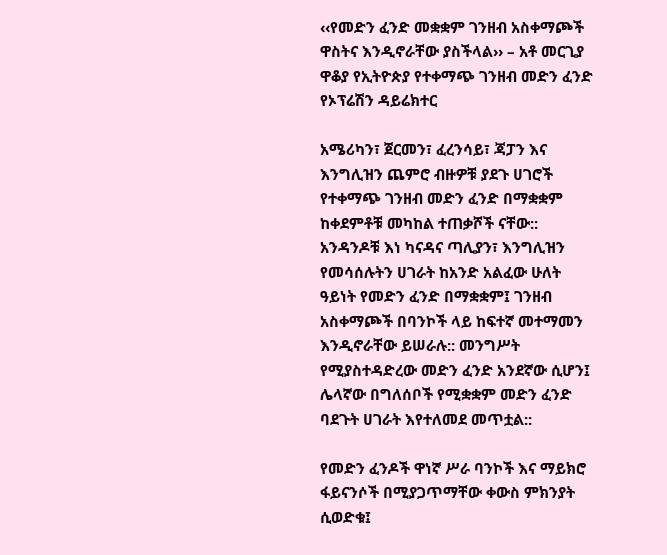‹‹የመድን ፈንድ መቋቋም ገንዘብ አስቀማጮች ዋስትና እንዲኖራቸው ያስችላል›› – አቶ መርጊያ ዋቆያ የኢትዮጵያ የተቀማጭ ገንዘብ መድን ፈንድ የኦፕሬሽን ዳይሬክተር

አሜሪካን፣ ጀርመን፣ ፈረንሳይ፣ ጃፓን እና እንግሊዝን ጨምሮ ብዙዎቹ ያደጉ ሀገሮች የተቀማጭ ገንዘብ መድን ፈንድ በማቋቋም ከቀደምቶቹ መካከል ተጠቃሾች ናቸው:: አንዳንዶቹ እነ ካናዳና ጣሊያን፣ እንግሊዝን የመሳሰሉትን ሀገራት ከአንድ አልፈው ሁለት ዓይነት የመድን ፈንድ በማቋቋም፤ ገንዘብ አስቀማጮች በባንኮች ላይ ከፍተኛ መተማመን እንዲኖራቸው ይሠራሉ:: መንግሥት የሚያስተዳድረው መድን ፈንድ አንደኛው ሲሆን፤ ሌላኛው በግለሰቦች የሚቋቋም መድን ፈንድ ባደጉት ሀገራት እየተለመደ መጥቷል::

የመድን ፈንዶች ዋነኛ ሥራ ባንኮች እና ማይክሮ ፋይናንሶች በሚያጋጥማቸው ቀውስ ምክንያት ሲወድቁ፤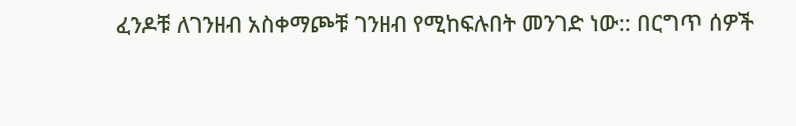ፈንዶቹ ለገንዘብ አስቀማጮቹ ገንዘብ የሚከፍሉበት መንገድ ነው:: በርግጥ ሰዎች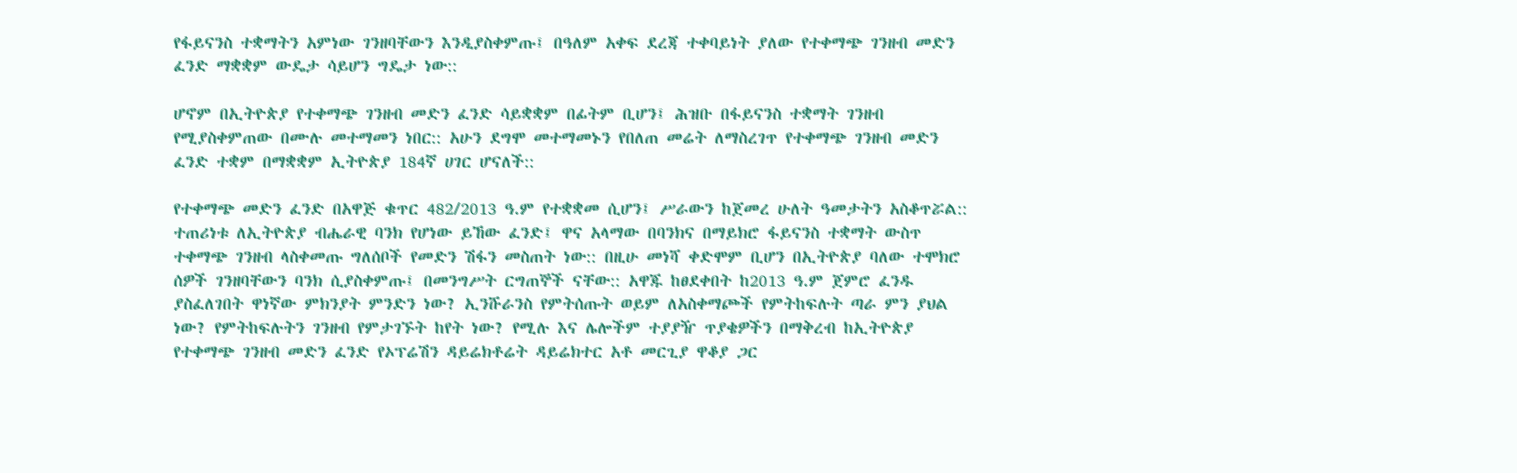የፋይናንስ ተቋማትን አምነው ገንዘባቸውን እንዲያስቀምጡ፤ በዓለም አቀፍ ደረጃ ተቀባይነት ያለው የተቀማጭ ገንዘብ መድን ፈንድ ማቋቋም ውዴታ ሳይሆን ግዴታ ነው::

ሆኖም በኢትዮጵያ የተቀማጭ ገንዘብ መድን ፈንድ ሳይቋቋም በፊትም ቢሆን፤ ሕዝቡ በፋይናንስ ተቋማት ገንዘብ የሚያስቀምጠው በሙሉ መተማመን ነበር:: አሁን ደግሞ መተማመኑን የበለጠ መሬት ለማስረገጥ የተቀማጭ ገንዘብ መድን ፈንድ ተቋም በማቋቋም ኢትዮጵያ 184ኛ ሀገር ሆናለች::

የተቀማጭ መድን ፈንድ በአዋጅ ቁጥር 482/2013 ዓ.ም የተቋቋመ ሲሆን፤ ሥራውን ከጀመረ ሁለት ዓመታትን አስቆጥሯል:: ተጠሪነቱ ለኢትዮጵያ ብሔራዊ ባንክ የሆነው ይኸው ፈንድ፤ ዋና አላማው በባንክና በማይክሮ ፋይናንስ ተቋማት ውስጥ ተቀማጭ ገንዘብ ላስቀመጡ ግለሰቦች የመድን ሽፋን መስጠት ነው:: በዚሁ መነሻ ቀድሞም ቢሆን በኢትዮጵያ ባለው ተሞክሮ ሰዎች ገንዘባቸውን ባንክ ሲያስቀምጡ፤ በመንግሥት ርግጠኞች ናቸው:: አዋጁ ከፀደቀበት ከ2013 ዓ.ም ጀምሮ ፈንዱ ያስፈለገበት ዋነኛው ምክንያት ምንድን ነው? ኢንሹራንስ የምትሰጡት ወይም ለአስቀማጮች የምትከፍሉት ጣራ ምን ያህል ነው? የምትከፍሉትን ገንዘብ የምታገኙት ከየት ነው? የሚሉ እና ሌሎችም ተያያዥ ጥያቄዎችን በማቅረብ ከኢትዮጵያ የተቀማጭ ገንዘብ መድን ፈንድ የኦፕሬሽን ዳይሬክቶሬት ዳይሬክተር አቶ መርጊያ ዋቆያ ጋር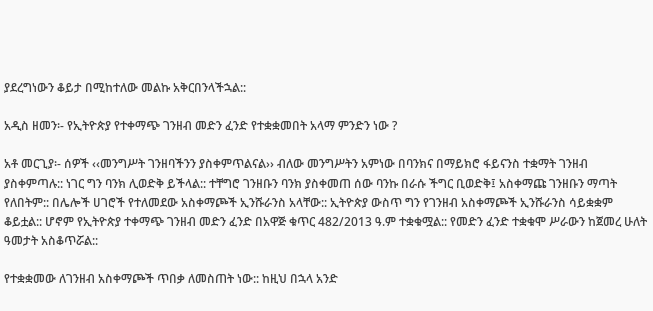ያደረግነውን ቆይታ በሚከተለው መልኩ አቅርበንላችኋል::

አዲስ ዘመን፡- የኢትዮጵያ የተቀማጭ ገንዘብ መድን ፈንድ የተቋቋመበት አላማ ምንድን ነው ?

አቶ መርጊያ፡- ሰዎች ‹‹መንግሥት ገንዘባችንን ያስቀምጥልናል›› ብለው መንግሥትን አምነው በባንክና በማይክሮ ፋይናንስ ተቋማት ገንዘብ ያስቀምጣሉ:: ነገር ግን ባንክ ሊወድቅ ይችላል:: ተቸግሮ ገንዘቡን ባንክ ያስቀመጠ ሰው ባንኩ በራሱ ችግር ቢወድቅ፤ አስቀማጩ ገንዘቡን ማጣት የለበትም:: በሌሎች ሀገሮች የተለመደው አስቀማጮች ኢንሹራንስ አላቸው:: ኢትዮጵያ ውስጥ ግን የገንዘብ አስቀማጮች ኢንሹራንስ ሳይቋቋም ቆይቷል:: ሆኖም የኢትዮጵያ ተቀማጭ ገንዘብ መድን ፈንድ በአዋጅ ቁጥር 482/2013 ዓ.ም ተቋቁሟል:: የመድን ፈንድ ተቋቁሞ ሥራውን ከጀመረ ሁለት ዓመታት አስቆጥሯል::

የተቋቋመው ለገንዘብ አስቀማጮች ጥበቃ ለመስጠት ነው:: ከዚህ በኋላ አንድ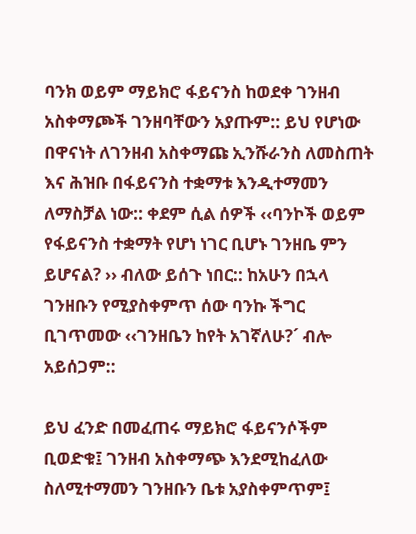ባንክ ወይም ማይክሮ ፋይናንስ ከወደቀ ገንዘብ አስቀማጮች ገንዘባቸውን አያጡም:: ይህ የሆነው በዋናነት ለገንዘብ አስቀማጩ ኢንሹራንስ ለመስጠት እና ሕዝቡ በፋይናንስ ተቋማቱ እንዲተማመን ለማስቻል ነው:: ቀደም ሲል ሰዎች ‹‹ባንኮች ወይም የፋይናንስ ተቋማት የሆነ ነገር ቢሆኑ ገንዘቤ ምን ይሆናል? ›› ብለው ይሰጉ ነበር:: ከአሁን በኋላ ገንዘቡን የሚያስቀምጥ ሰው ባንኩ ችግር ቢገጥመው ‹‹ገንዘቤን ከየት አገኛለሁ?´ ብሎ አይሰጋም::

ይህ ፈንድ በመፈጠሩ ማይክሮ ፋይናንሶችም ቢወድቁ፤ ገንዘብ አስቀማጭ እንደሚከፈለው ስለሚተማመን ገንዘቡን ቤቱ አያስቀምጥም፤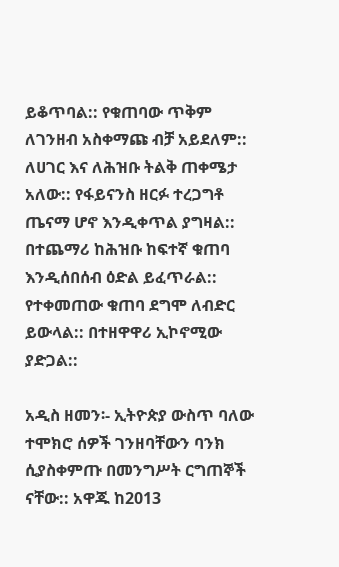ይቆጥባል:: የቁጠባው ጥቅም ለገንዘብ አስቀማጩ ብቻ አይደለም:: ለሀገር እና ለሕዝቡ ትልቅ ጠቀሜታ አለው:: የፋይናንስ ዘርፉ ተረጋግቶ ጤናማ ሆኖ እንዲቀጥል ያግዛል:: በተጨማሪ ከሕዝቡ ከፍተኛ ቁጠባ እንዲሰበሰብ ዕድል ይፈጥራል:: የተቀመጠው ቁጠባ ደግሞ ለብድር ይውላል:: በተዘዋዋሪ ኢኮኖሚው ያድጋል::

አዲስ ዘመን፡- ኢትዮጵያ ውስጥ ባለው ተሞክሮ ሰዎች ገንዘባቸውን ባንክ ሲያስቀምጡ በመንግሥት ርግጠኞች ናቸው:: አዋጁ ከ2013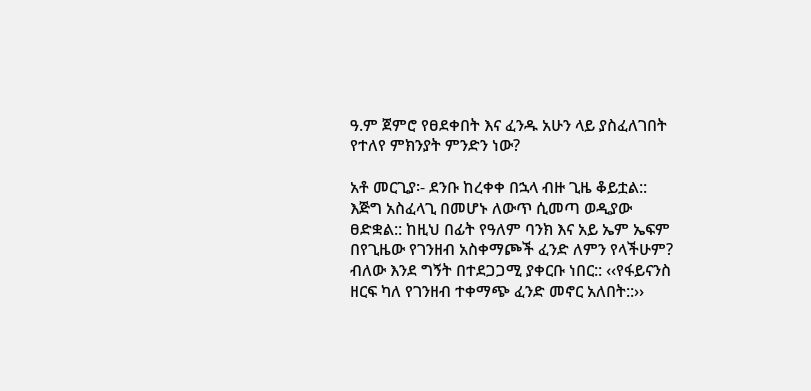ዓ.ም ጀምሮ የፀደቀበት እና ፈንዱ አሁን ላይ ያስፈለገበት የተለየ ምክንያት ምንድን ነው?

አቶ መርጊያ፡- ደንቡ ከረቀቀ በኋላ ብዙ ጊዜ ቆይቷል:: እጅግ አስፈላጊ በመሆኑ ለውጥ ሲመጣ ወዲያው ፀድቋል:: ከዚህ በፊት የዓለም ባንክ እና አይ ኤም ኤፍም በየጊዜው የገንዘብ አስቀማጮች ፈንድ ለምን የላችሁም? ብለው እንደ ግኝት በተደጋጋሚ ያቀርቡ ነበር:: ‹‹የፋይናንስ ዘርፍ ካለ የገንዘብ ተቀማጭ ፈንድ መኖር አለበት::››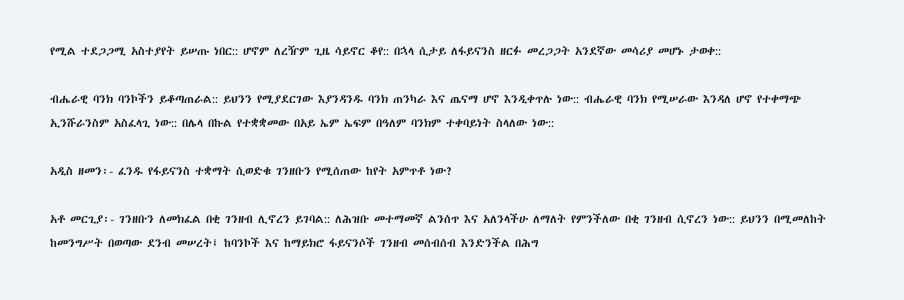የሚል ተደጋጋሚ አስተያየት ይሠጡ ነበር:: ሆኖም ለረዥም ጊዜ ሳይኖር ቆየ:: በኋላ ሲታይ ለፋይናንስ ዘርፉ መረጋጋት አንደኛው መሳሪያ መሆኑ ታወቀ::

ብሔራዊ ባንክ ባንኮችን ይቆጣጠራል:: ይህንን የሚያደርገው እያንዳንዱ ባንክ ጠንካራ እና ጤናማ ሆኖ እንዲቀጥሉ ነው:: ብሔራዊ ባንክ የሚሠራው እንዳለ ሆኖ የተቀማጭ ኢንሹራንስም አስፈላጊ ነው:: በሌላ በኩል የተቋቋመው በአይ ኤም ኤፍም በዓለም ባንክም ተቀባይነት ስላለው ነው::

አዲስ ዘመን፡- ፈንዱ የፋይናንስ ተቋማት ሲወድቁ ገንዘቡን የሚሰጠው ከየት አምጥቶ ነው?

አቶ መርጊያ፡- ገንዘቡን ለመክፈል በቂ ገንዘብ ሊኖረን ይገባል:: ለሕዝቡ መተማመኛ ልንሰጥ እና አለንላችሁ ለማለት የምንችለው በቂ ገንዘብ ሲኖረን ነው:: ይህንን በሚመለከት ከመንግሥት በወጣው ደንብ መሠረት፤ ከባንኮች እና ከማይክሮ ፋይናንሶች ገንዘብ መሰብሰብ እንድንችል በሕግ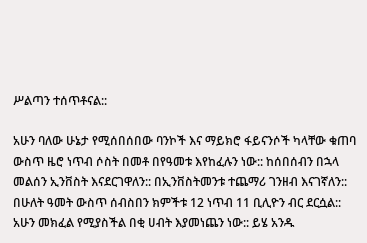ሥልጣን ተሰጥቶናል::

አሁን ባለው ሁኔታ የሚሰበሰበው ባንኮች እና ማይክሮ ፋይናንሶች ካላቸው ቁጠባ ውስጥ ዜሮ ነጥብ ሶስት በመቶ በየዓመቱ እየከፈሉን ነው:: ከሰበሰብን በኋላ መልሰን ኢንቨስት እናደርገዋለን:: በኢንቨስትመንቱ ተጨማሪ ገንዘብ እናገኛለን:: በሁለት ዓመት ውስጥ ሰብስበን ክምችቱ 12 ነጥብ 11 ቢሊዮን ብር ደርሷል:: አሁን መክፈል የሚያስችል በቂ ሀብት እያመነጨን ነው:: ይሄ አንዱ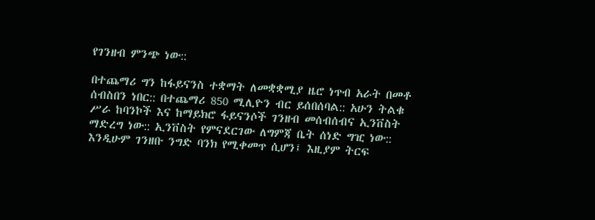የገንዘብ ምንጭ ነው::

በተጨማሪ ግን ከፋይናንስ ተቋማት ለመቋቋሚያ ዜሮ ነጥብ አራት በመቶ ሰብስበን ነበር:: በተጨማሪ 850 ሚሊዮን ብር ይሰበሰባል:: አሁን ትልቁ ሥራ ከባንኮች እና ከማይክሮ ፋይናንሶች ገንዘብ መሰብሰብና ኢንቨስት ማድረግ ነው:: ኢንቨስት የምናደርገው ለግምጃ ቤት ሰነድ ግዢ ነው:: እንዲሁም ገንዘቡ ንግድ ባንክ የሚቀመጥ ሲሆን፤ እዚያም ትርፍ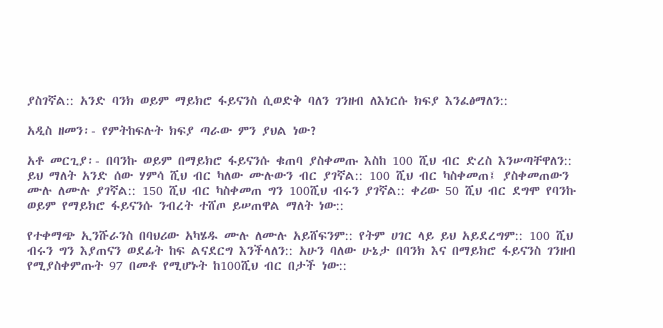ያስገኛል:: አንድ ባንክ ወይም ማይክሮ ፋይናንስ ሲወድቅ ባለን ገንዘብ ለእነርሱ ክፍያ እንፈፅማለን::

አዲስ ዘመን፡- የምትከፍሉት ክፍያ ጣራው ምን ያህል ነው?

አቶ መርጊያ፡- በባንኩ ወይም በማይክሮ ፋይናንሱ ቁጠባ ያስቀመጡ እስከ 100 ሺህ ብር ድረስ እንሠጣቸዋለን:: ይህ ማለት አንድ ሰው ሃምሳ ሺህ ብር ካለው ሙሉውን ብር ያገኛል:: 100 ሺህ ብር ካስቀመጠ፤ ያስቀመጠውን ሙሉ ለሙሉ ያገኛል:: 150 ሺህ ብር ካስቀመጠ ግን 100ሺህ ብሩን ያገኛል:: ቀሪው 50 ሺህ ብር ደግሞ የባንኩ ወይም የማይክሮ ፋይናንሱ ንብረት ተሸጦ ይሠጠዋል ማለት ነው::

የተቀማጭ ኢንሹራንስ በባህሪው አካሄዱ ሙሉ ለሙሉ አይሸፍንም:: የትም ሀገር ላይ ይህ አይደረግም:: 100 ሺህ ብሩን ግን እያጠናን ወደፊት ከፍ ልናደርግ እንችላለን:: አሁን ባለው ሁኔታ በባንክ እና በማይክሮ ፋይናንስ ገንዘብ የሚያስቀምጡት 97 በመቶ የሚሆኑት ከ100ሺህ ብር በታች ነው::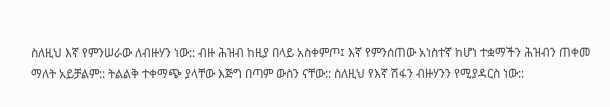ስለዚህ እኛ የምንሠራው ለብዙሃን ነው:: ብዙ ሕዝብ ከዚያ በላይ አስቀምጦ፤ እኛ የምንሰጠው አነስተኛ ከሆነ ተቋማችን ሕዝብን ጠቀመ ማለት አይቻልም:: ትልልቅ ተቀማጭ ያላቸው እጅግ በጣም ውስን ናቸው:: ስለዚህ የእኛ ሽፋን ብዙሃንን የሚያዳርስ ነው::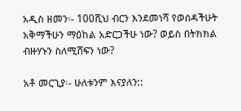አዲስ ዘመን፡- 100ሺህ ብርን እንደመነሻ የወሰዳችሁት አቅማችሁን ማዕከል አድርጋችሁ ነው? ወይስ በትክክል ብዙሃኑን ስለሚሸፍን ነው?

አቶ መርጊያ፡- ሁለቱንም እናያለን::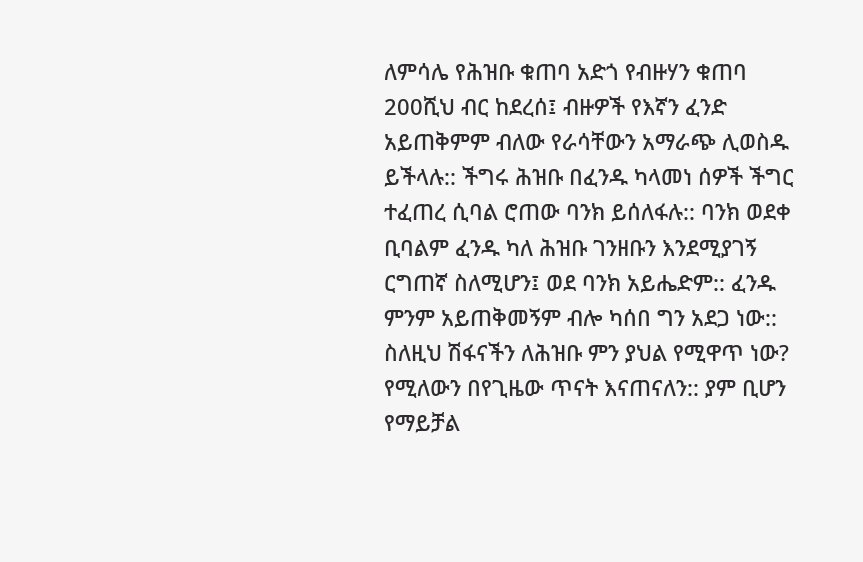ለምሳሌ የሕዝቡ ቁጠባ አድጎ የብዙሃን ቁጠባ 200ሺህ ብር ከደረሰ፤ ብዙዎች የእኛን ፈንድ አይጠቅምም ብለው የራሳቸውን አማራጭ ሊወስዱ ይችላሉ:: ችግሩ ሕዝቡ በፈንዱ ካላመነ ሰዎች ችግር ተፈጠረ ሲባል ሮጠው ባንክ ይሰለፋሉ:: ባንክ ወደቀ ቢባልም ፈንዱ ካለ ሕዝቡ ገንዘቡን እንደሚያገኝ ርግጠኛ ስለሚሆን፤ ወደ ባንክ አይሔድም:: ፈንዱ ምንም አይጠቅመኝም ብሎ ካሰበ ግን አደጋ ነው:: ስለዚህ ሽፋናችን ለሕዝቡ ምን ያህል የሚዋጥ ነው? የሚለውን በየጊዜው ጥናት እናጠናለን:: ያም ቢሆን የማይቻል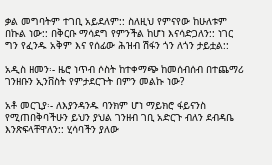ቃል መግባትም ተገቢ አይደለም:: ስለዚህ የምናየው ከሁለቱም በኩል ነው:: በቅርቡ ማሳደግ የምንችል ከሆነ እናሳድጋለን:: ነገር ግን የፈንዱ አቅም እና የሰፊው ሕዝብ ሽፋን ጎን ለጎን ታይቷል::

አዲስ ዘመን፡- ዜሮ ነጥብ ሶስት ከተቀማጭ ከመሰብሰብ በተጨማሪ ገንዘቡን ኢንቨስት የምታደርጉት በምን መልኩ ነው?

አቶ መርጊያ፡- ለእያንዳንዱ ባንክም ሆነ ማይክሮ ፋይናንስ የሚጠበቅባችሁን ይህን ያህል ገንዘብ ገቢ አድርጉ ብለን ደብዳቤ እንጽፍላቸዋለን:: ሂሳባችን ያለው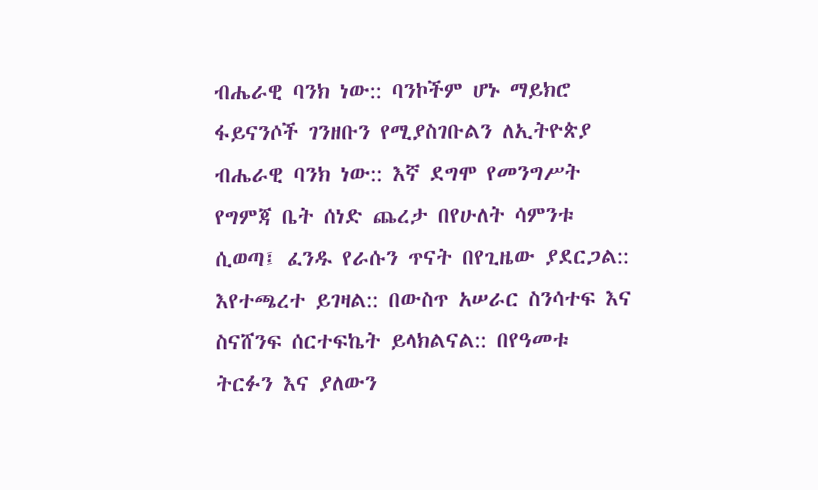ብሔራዊ ባንክ ነው:: ባንኮችም ሆኑ ማይክሮ ፋይናንሶች ገንዘቡን የሚያስገቡልን ለኢትዮጵያ ብሔራዊ ባንክ ነው:: እኛ ደግሞ የመንግሥት የግምጃ ቤት ሰነድ ጨረታ በየሁለት ሳምንቱ ሲወጣ፤ ፈንዱ የራሱን ጥናት በየጊዜው ያደርጋል:: እየተጫረተ ይገዛል:: በውስጥ አሠራር ስንሳተፍ እና ስናሸንፍ ሰርተፍኬት ይላክልናል:: በየዓመቱ ትርፉን እና ያለውን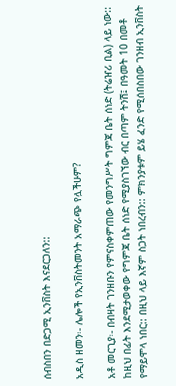ሰብስበን በድጋሚ ኢንቨስት እናደርጋለን::

አዲስ ዘመን፡- ሌሎች የኢንቨስትመንት አማራጭ የሏችሁም?

አቶ መርጊያ፡- በብዛት ገንዘቡን የምናስቀምጠው የመንግሥት ግምጃ ቤት ሰነድ (ትሬዠሪ ቢል) ላይ ነው:: ከዚህ በፊት እንደሚታወቀው የግምጃ ቤት ሰነድ የሚያስገኘው ብር በጣም ትንሽ፤ በዓመት 10 በመቶ የማይሞላ ነበር:: በዚህ ላይ እኛም ስጋት ነበረብን:: ምክንያቱም ይሄ ፈንድ የሚሰበስበው ገንዘብ ኢንቨስት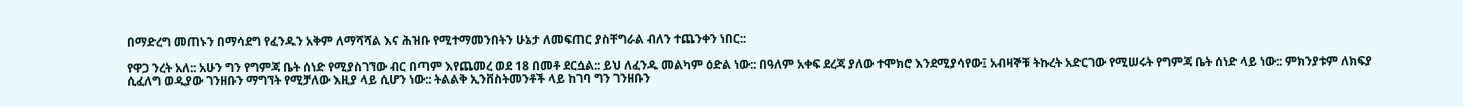በማድረግ መጠኑን በማሳደግ የፈንዱን አቅም ለማሻሻል እና ሕዝቡ የሚተማመንበትን ሁኔታ ለመፍጠር ያስቸግራል ብለን ተጨንቀን ነበር::

የዋጋ ንረት አለ:: አሁን ግን የግምጃ ቤት ሰነድ የሚያስገኘው ብር በጣም እየጨመረ ወደ 18 በመቶ ደርሷል:: ይህ ለፈንዱ መልካም ዕድል ነው:: በዓለም አቀፍ ደረጃ ያለው ተሞክሮ እንደሚያሳየው፤ አብዛኞቹ ትኩረት አድርገው የሚሠሩት የግምጃ ቤት ሰነድ ላይ ነው:: ምክንያቱም ለክፍያ ሲፈለግ ወዲያው ገንዘቡን ማግኘት የሚቻለው እዚያ ላይ ሲሆን ነው:: ትልልቅ ኢንቨስትመንቶች ላይ ከገባ ግን ገንዘቡን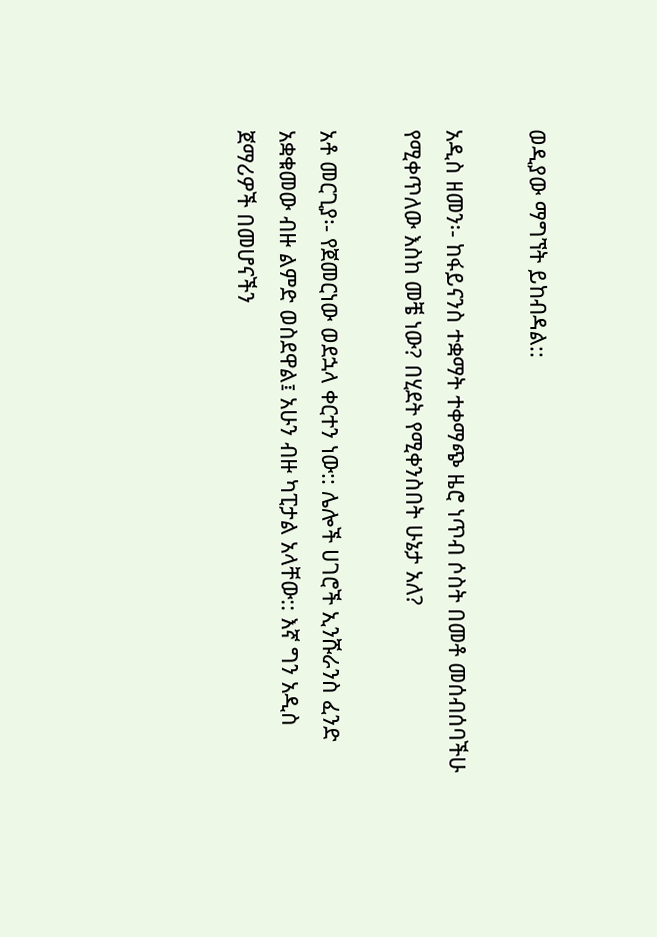ወዲያው ማግኘት ይከብዳል::

አዲስ ዘመን፡- ከፋይናንስ ተቋማት ተቀማጭ ዜሮ ነጥብ ሶስት በመቶ መሰብሰባችሁ የሚቀጥለው እስከ መቼ ነው? በሂደት የሚቀንስበት ሁኔታ አለ?

አቶ መርጊያ፡- የጀመርነው ወደኋላ ቀርተን ነው:: ሌሎች ሀገሮች ኢንሹራንስ ፈንድ አቋቁመው ብዙ ልምድ ወስደዋል፤ አሁን ብዙ ካፒታል አላቸው:: እኛ ግን አዲስ ጀማሪዎች በመሆናችን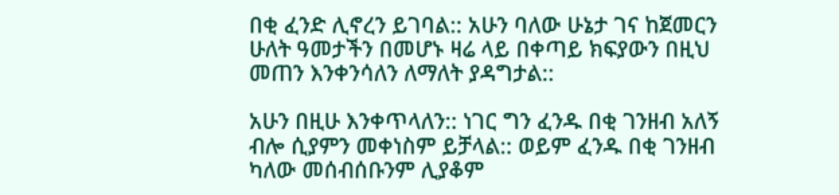በቂ ፈንድ ሊኖረን ይገባል:: አሁን ባለው ሁኔታ ገና ከጀመርን ሁለት ዓመታችን በመሆኑ ዛሬ ላይ በቀጣይ ክፍያውን በዚህ መጠን እንቀንሳለን ለማለት ያዳግታል::

አሁን በዚሁ እንቀጥላለን:: ነገር ግን ፈንዱ በቂ ገንዘብ አለኝ ብሎ ሲያምን መቀነስም ይቻላል:: ወይም ፈንዱ በቂ ገንዘብ ካለው መሰብሰቡንም ሊያቆም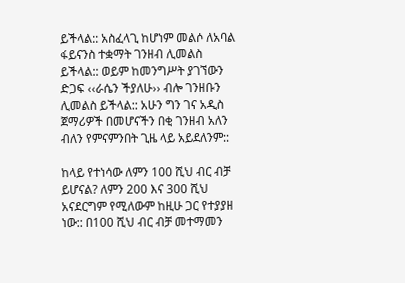ይችላል:: አስፈላጊ ከሆነም መልሶ ለአባል ፋይናንስ ተቋማት ገንዘብ ሊመልስ ይችላል:: ወይም ከመንግሥት ያገኘውን ድጋፍ ‹‹ራሴን ችያለሁ›› ብሎ ገንዘቡን ሊመልስ ይችላል:: አሁን ግን ገና አዲስ ጀማሪዎች በመሆናችን በቂ ገንዘብ አለን ብለን የምናምንበት ጊዜ ላይ አይደለንም::

ከላይ የተነሳው ለምን 100 ሺህ ብር ብቻ ይሆናል? ለምን 200 እና 300 ሺህ አናደርግም የሚለውም ከዚሁ ጋር የተያያዘ ነው:: በ100 ሺህ ብር ብቻ መተማመን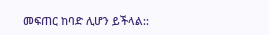መፍጠር ከባድ ሊሆን ይችላል::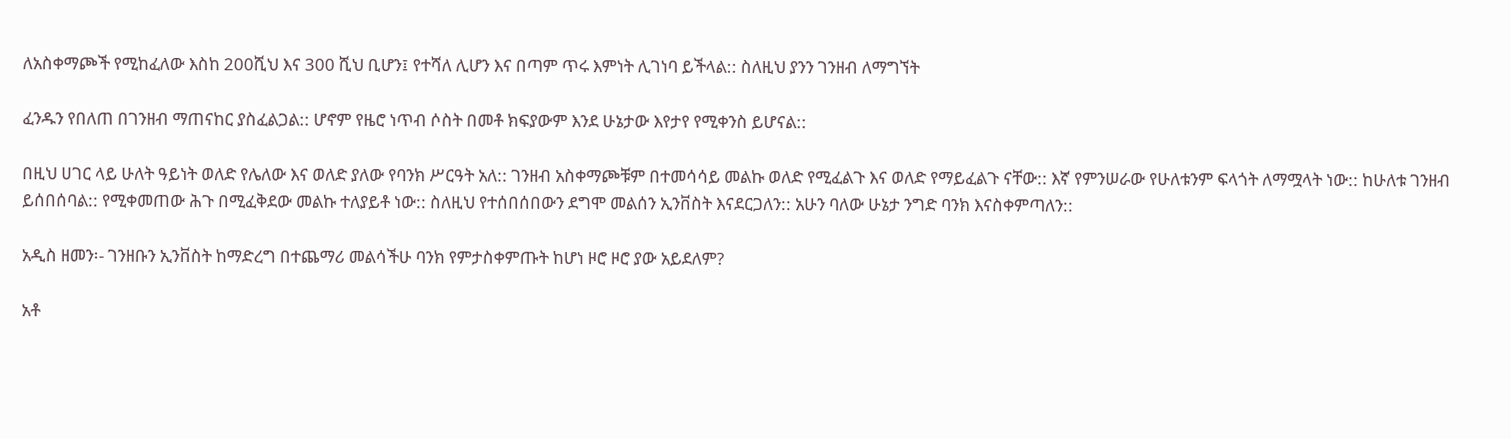ለአስቀማጮች የሚከፈለው እስከ 200ሺህ እና 300 ሺህ ቢሆን፤ የተሻለ ሊሆን እና በጣም ጥሩ እምነት ሊገነባ ይችላል:: ስለዚህ ያንን ገንዘብ ለማግኘት

ፈንዱን የበለጠ በገንዘብ ማጠናከር ያስፈልጋል:: ሆኖም የዜሮ ነጥብ ሶስት በመቶ ክፍያውም እንደ ሁኔታው እየታየ የሚቀንስ ይሆናል::

በዚህ ሀገር ላይ ሁለት ዓይነት ወለድ የሌለው እና ወለድ ያለው የባንክ ሥርዓት አለ:: ገንዘብ አስቀማጮቹም በተመሳሳይ መልኩ ወለድ የሚፈልጉ እና ወለድ የማይፈልጉ ናቸው:: እኛ የምንሠራው የሁለቱንም ፍላጎት ለማሟላት ነው:: ከሁለቱ ገንዘብ ይሰበሰባል:: የሚቀመጠው ሕጉ በሚፈቅደው መልኩ ተለያይቶ ነው:: ስለዚህ የተሰበሰበውን ደግሞ መልሰን ኢንቨስት እናደርጋለን:: አሁን ባለው ሁኔታ ንግድ ባንክ እናስቀምጣለን::

አዲስ ዘመን፡- ገንዘቡን ኢንቨስት ከማድረግ በተጨማሪ መልሳችሁ ባንክ የምታስቀምጡት ከሆነ ዞሮ ዞሮ ያው አይደለም?

አቶ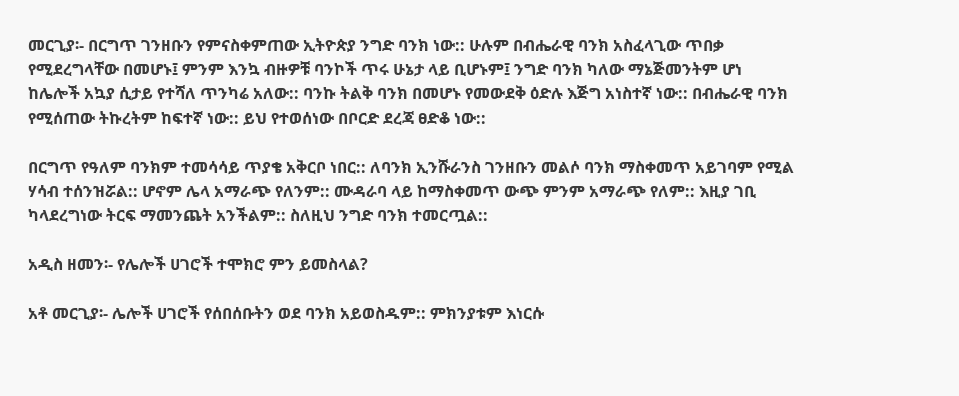መርጊያ፡- በርግጥ ገንዘቡን የምናስቀምጠው ኢትዮጵያ ንግድ ባንክ ነው:: ሁሉም በብሔራዊ ባንክ አስፈላጊው ጥበቃ የሚደረግላቸው በመሆኑ፤ ምንም እንኳ ብዙዎቹ ባንኮች ጥሩ ሁኔታ ላይ ቢሆኑም፤ ንግድ ባንክ ካለው ማኔጅመንትም ሆነ ከሌሎች አኳያ ሲታይ የተሻለ ጥንካሬ አለው:: ባንኩ ትልቅ ባንክ በመሆኑ የመውደቅ ዕድሉ እጅግ አነስተኛ ነው:: በብሔራዊ ባንክ የሚሰጠው ትኩረትም ከፍተኛ ነው:: ይህ የተወሰነው በቦርድ ደረጃ ፀድቆ ነው::

በርግጥ የዓለም ባንክም ተመሳሳይ ጥያቄ አቅርቦ ነበር:: ለባንክ ኢንሹራንስ ገንዘቡን መልሶ ባንክ ማስቀመጥ አይገባም የሚል ሃሳብ ተሰንዝሯል:: ሆኖም ሌላ አማራጭ የለንም:: ሙዳራባ ላይ ከማስቀመጥ ውጭ ምንም አማራጭ የለም:: እዚያ ገቢ ካላደረግነው ትርፍ ማመንጨት አንችልም:: ስለዚህ ንግድ ባንክ ተመርጧል::

አዲስ ዘመን፡- የሌሎች ሀገሮች ተሞክሮ ምን ይመስላል?

አቶ መርጊያ፡- ሌሎች ሀገሮች የሰበሰቡትን ወደ ባንክ አይወስዱም:: ምክንያቱም እነርሱ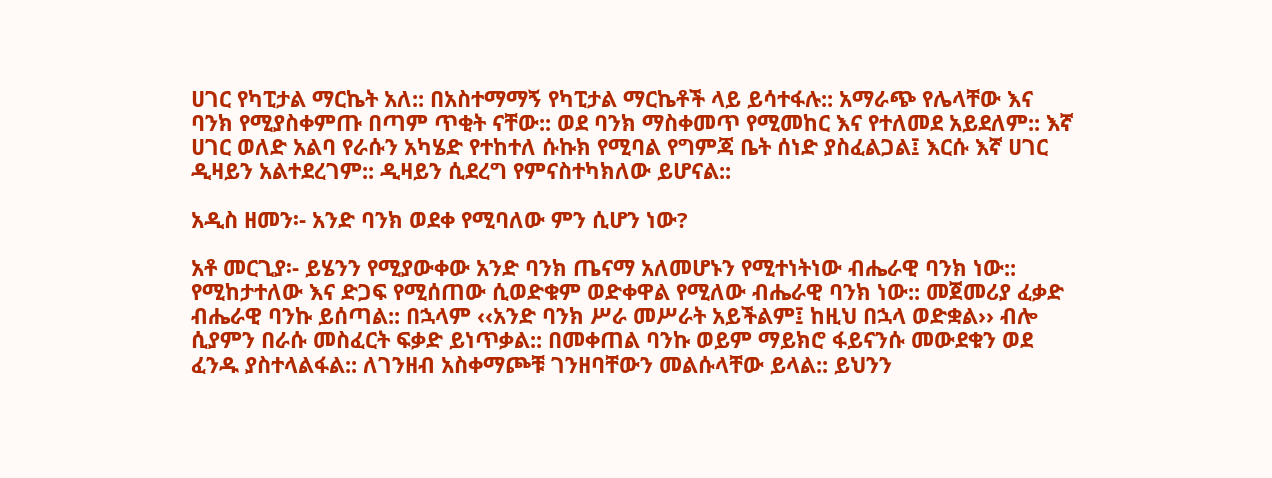ሀገር የካፒታል ማርኬት አለ:: በአስተማማኝ የካፒታል ማርኬቶች ላይ ይሳተፋሉ:: አማራጭ የሌላቸው እና ባንክ የሚያስቀምጡ በጣም ጥቂት ናቸው:: ወደ ባንክ ማስቀመጥ የሚመከር እና የተለመደ አይደለም:: እኛ ሀገር ወለድ አልባ የራሱን አካሄድ የተከተለ ሱኩክ የሚባል የግምጃ ቤት ሰነድ ያስፈልጋል፤ እርሱ እኛ ሀገር ዲዛይን አልተደረገም:: ዲዛይን ሲደረግ የምናስተካክለው ይሆናል::

አዲስ ዘመን፡- አንድ ባንክ ወደቀ የሚባለው ምን ሲሆን ነው?

አቶ መርጊያ፡- ይሄንን የሚያውቀው አንድ ባንክ ጤናማ አለመሆኑን የሚተነትነው ብሔራዊ ባንክ ነው:: የሚከታተለው እና ድጋፍ የሚሰጠው ሲወድቁም ወድቀዋል የሚለው ብሔራዊ ባንክ ነው:: መጀመሪያ ፈቃድ ብሔራዊ ባንኩ ይሰጣል:: በኋላም ‹‹አንድ ባንክ ሥራ መሥራት አይችልም፤ ከዚህ በኋላ ወድቋል›› ብሎ ሲያምን በራሱ መስፈርት ፍቃድ ይነጥቃል:: በመቀጠል ባንኩ ወይም ማይክሮ ፋይናንሱ መውደቁን ወደ ፈንዱ ያስተላልፋል:: ለገንዘብ አስቀማጮቹ ገንዘባቸውን መልሱላቸው ይላል:: ይህንን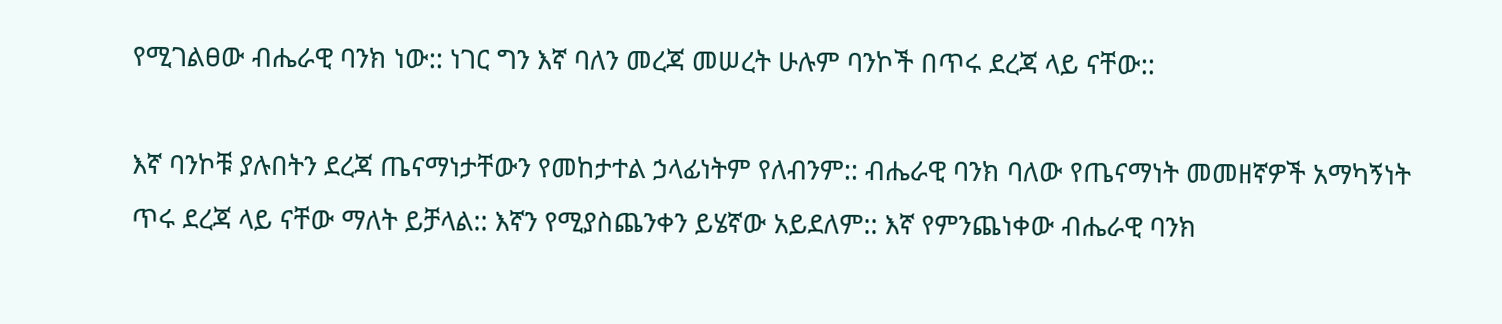የሚገልፀው ብሔራዊ ባንክ ነው:: ነገር ግን እኛ ባለን መረጃ መሠረት ሁሉም ባንኮች በጥሩ ደረጃ ላይ ናቸው::

እኛ ባንኮቹ ያሉበትን ደረጃ ጤናማነታቸውን የመከታተል ኃላፊነትም የለብንም:: ብሔራዊ ባንክ ባለው የጤናማነት መመዘኛዎች አማካኝነት ጥሩ ደረጃ ላይ ናቸው ማለት ይቻላል:: እኛን የሚያስጨንቀን ይሄኛው አይደለም:: እኛ የምንጨነቀው ብሔራዊ ባንክ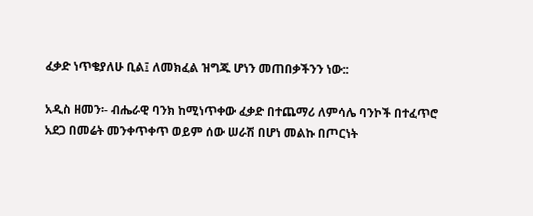ፈቃድ ነጥቄያለሁ ቢል፤ ለመክፈል ዝግጁ ሆነን መጠበቃችንን ነው::

አዲስ ዘመን፡- ብሔራዊ ባንክ ከሚነጥቀው ፈቃድ በተጨማሪ ለምሳሌ ባንኮች በተፈጥሮ አደጋ በመሬት መንቀጥቀጥ ወይም ሰው ሠራሽ በሆነ መልኩ በጦርነት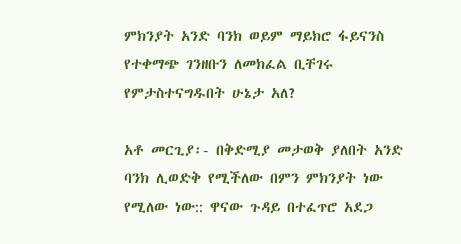ምክንያት አንድ ባንክ ወይም ማይክሮ ፋይናንስ የተቀማጭ ገንዘቡን ለመክፈል ቢቸገሩ የምታስተናግዱበት ሁኔታ አለ?

አቶ መርጊያ፡- በቅድሚያ መታወቅ ያለበት አንድ ባንክ ሊወድቅ የሚችለው በምን ምክንያት ነው የሚለው ነው:: ዋናው ጉዳይ በተፈጥሮ አደጋ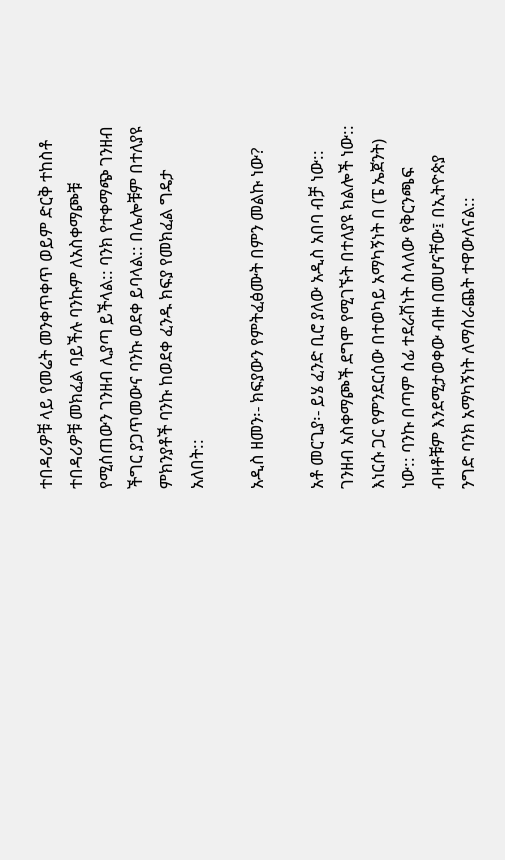ተበዳሪዎቹ ላይ የመሬት መንቀጥቀጥ ወይም ድርቅ ተከስቶ ተበዳሪዎቹ መክፈል ባይችሉ ባንኩም ለአስቀማጮቹ የሚሰጠውን ገንዘብ ሊያጣ ይችላል:: ባንክ የተቀማጭ ገንዘብ ችግር ያጋጥመውና ባንኩ ወደቀ ይባላል:: በሌሎቹም በተለያዩ ምክንያቶች ባንኩ ከወደቀ ፈንዱ ክፍያ የመክፈል ግዴታ አለበት::

አዲስ ዘመን፡- ክፍያውን የምትፈፅሙት በምን መልኩ ነው?

አቶ መርጊያ፡- ይሄ ፈንድ ቢሮ ያለው አዲስ አበባ ብቻ ነው:: ገንዘብ አስቀማጮች ደግሞ የሚገኙት በተለያዩ ክልሎች ነው:: እነርሱ ጋር የምንደርሰው በተወካይ አማካኝነት በ (ፔ ኤጀንት) ነው:: ባንኩ በጣም ሰፊ ተደራሽነት ስላለው የቅርንጫፍ ብዛቶቹም እንደሚታወቀው ብዙ በመሆናቸው፤ በኢትዮጵያ ንግድ ባንክ አማካኝነት ለማሰራጨት ተዋውለናል::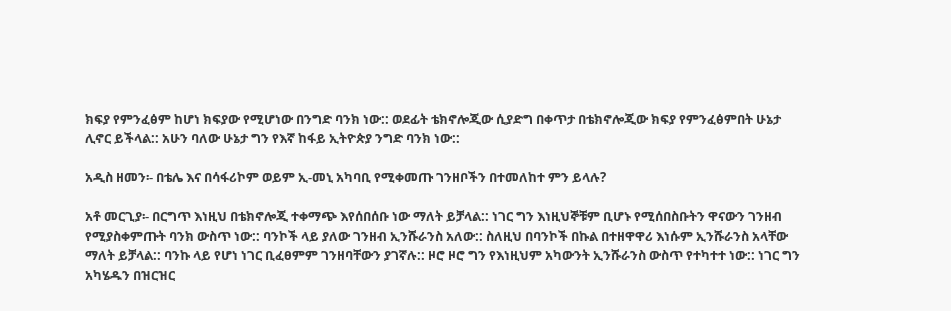ክፍያ የምንፈፅም ከሆነ ክፍያው የሚሆነው በንግድ ባንክ ነው:: ወደፊት ቴክኖሎጂው ሲያድግ በቀጥታ በቴክኖሎጂው ክፍያ የምንፈፅምበት ሁኔታ ሊኖር ይችላል:: አሁን ባለው ሁኔታ ግን የእኛ ከፋይ ኢትዮጵያ ንግድ ባንክ ነው::

አዲስ ዘመን፡- በቴሌ እና በሳፋሪኮም ወይም ኢ-መኒ አካባቢ የሚቀመጡ ገንዘቦችን በተመለከተ ምን ይላሉ?

አቶ መርጊያ፡- በርግጥ እነዚህ በቴክኖሎጂ ተቀማጭ እየሰበሰቡ ነው ማለት ይቻላል:: ነገር ግን እነዚህኞቹም ቢሆኑ የሚሰበስቡትን ዋናውን ገንዘብ የሚያስቀምጡት ባንክ ውስጥ ነው:: ባንኮች ላይ ያለው ገንዘብ ኢንሹራንስ አለው:: ስለዚህ በባንኮች በኩል በተዘዋዋሪ እነሱም ኢንሹራንስ አላቸው ማለት ይቻላል:: ባንኩ ላይ የሆነ ነገር ቢፈፀምም ገንዘባቸውን ያገኛሉ:: ዞሮ ዞሮ ግን የእነዚህም አካውንት ኢንሹራንስ ውስጥ የተካተተ ነው:: ነገር ግን አካሄዱን በዝርዝር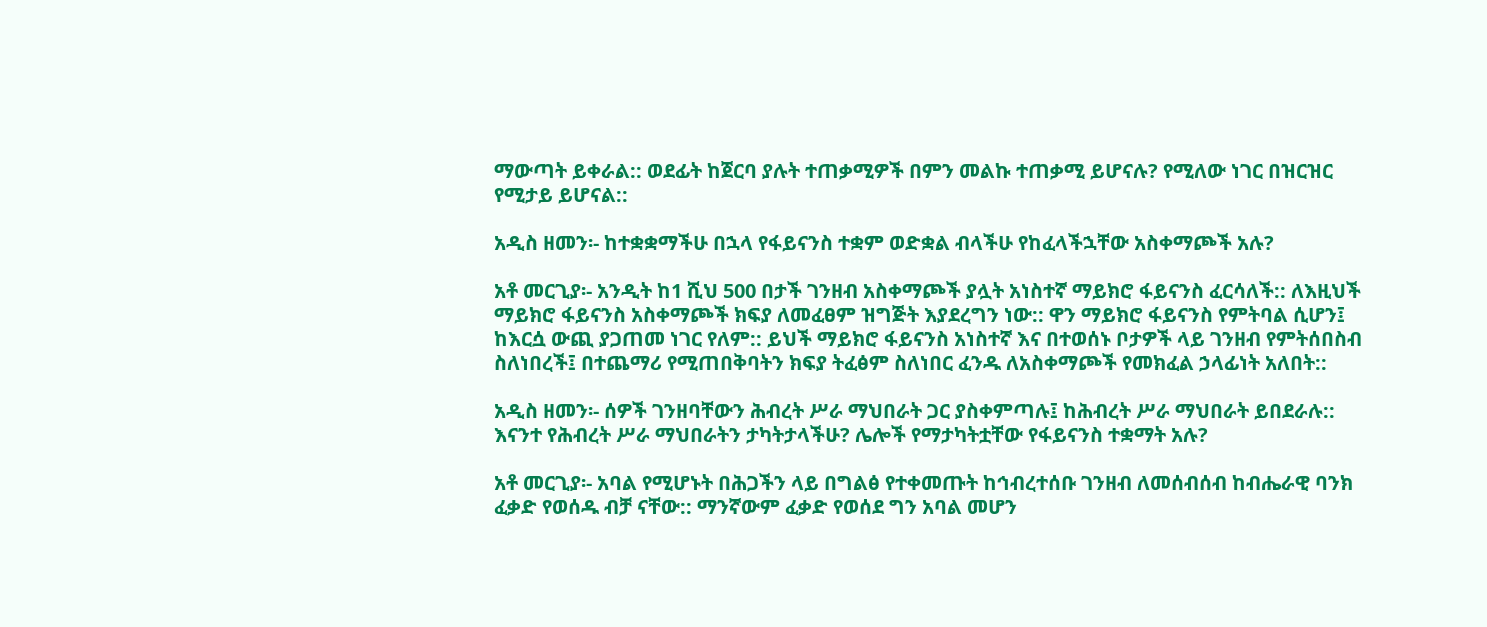ማውጣት ይቀራል:: ወደፊት ከጀርባ ያሉት ተጠቃሚዎች በምን መልኩ ተጠቃሚ ይሆናሉ? የሚለው ነገር በዝርዝር የሚታይ ይሆናል::

አዲስ ዘመን፡- ከተቋቋማችሁ በኋላ የፋይናንስ ተቋም ወድቋል ብላችሁ የከፈላችኋቸው አስቀማጮች አሉ?

አቶ መርጊያ፡- አንዲት ከ1 ሺህ 500 በታች ገንዘብ አስቀማጮች ያሏት አነስተኛ ማይክሮ ፋይናንስ ፈርሳለች:: ለእዚህች ማይክሮ ፋይናንስ አስቀማጮች ክፍያ ለመፈፀም ዝግጅት እያደረግን ነው:: ዋን ማይክሮ ፋይናንስ የምትባል ሲሆን፤ ከእርሷ ውጪ ያጋጠመ ነገር የለም:: ይህች ማይክሮ ፋይናንስ አነስተኛ እና በተወሰኑ ቦታዎች ላይ ገንዘብ የምትሰበስብ ስለነበረች፤ በተጨማሪ የሚጠበቅባትን ክፍያ ትፈፅም ስለነበር ፈንዱ ለአስቀማጮች የመክፈል ኃላፊነት አለበት::

አዲስ ዘመን፡- ሰዎች ገንዘባቸውን ሕብረት ሥራ ማህበራት ጋር ያስቀምጣሉ፤ ከሕብረት ሥራ ማህበራት ይበደራሉ:: እናንተ የሕብረት ሥራ ማህበራትን ታካትታላችሁ? ሌሎች የማታካትቷቸው የፋይናንስ ተቋማት አሉ?

አቶ መርጊያ፡- አባል የሚሆኑት በሕጋችን ላይ በግልፅ የተቀመጡት ከኅብረተሰቡ ገንዘብ ለመሰብሰብ ከብሔራዊ ባንክ ፈቃድ የወሰዱ ብቻ ናቸው:: ማንኛውም ፈቃድ የወሰደ ግን አባል መሆን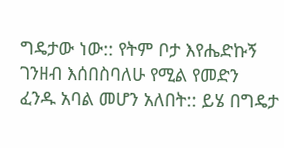ግዴታው ነው:: የትም ቦታ እየሔድኩኝ ገንዘብ እሰበስባለሁ የሚል የመድን ፈንዱ አባል መሆን አለበት:: ይሄ በግዴታ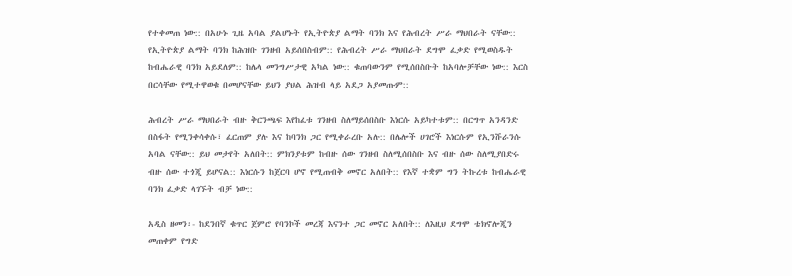የተቀመጠ ነው:: በአሁኑ ጊዜ አባል ያልሆኑት የኢትዮጵያ ልማት ባንክ እና የሕብረት ሥራ ማህበራት ናቸው:: የኢትዮጵያ ልማት ባንክ ከሕዝቡ ገንዘብ አይሰበስብም:: የሕብረት ሥራ ማህበራት ደግሞ ፈቃድ የሚወስዱት ከብሔራዊ ባንክ አይደለም:: ከሌላ መንግሥታዊ አካል ነው:: ቁጠባውንም የሚሰበስቡት ከአባሎቻቸው ነው:: እርስ በርሳቸው የሚተዋወቁ በመሆናቸው ይህን ያህል ሕዝብ ላይ አደጋ አያመጡም::

ሕብረት ሥራ ማህበራት ብዙ ቅርንጫፍ እየከፈቱ ገንዘብ ስለማይሰበስቡ እነርሱ አይካተቱም:: በርግጥ አንዳንድ በስፋት የሚንቀሳቀሱ፣ ፈርጠም ያሉ እና ከባንክ ጋር የሚቀራረቡ አሉ:: በሌሎች ሀገሮች እነርሱም የኢንሹራንሱ አባል ናቸው:: ይህ መታየት አለበት:: ምክንያቱም ከብዙ ሰው ገንዘብ ስለሚሰበስቡ እና ብዙ ሰው ስለሚያበድሩ ብዙ ሰው ተጎጂ ይሆናል:: እነርሱን ከጀርባ ሆኖ የሚጠብቅ መኖር አለበት:: የእኛ ተቋም ግን ትኩረቱ ከብሔራዊ ባንክ ፈቃድ ላገኙት ብቻ ነው::

አዲስ ዘመን፡- ከደንበኛ ቁጥር ጀምሮ የባንኮች መረጃ እናንተ ጋር መኖር አለበት:: ለእዚህ ደግሞ ቴክኖሎጂን መጠቀም የግድ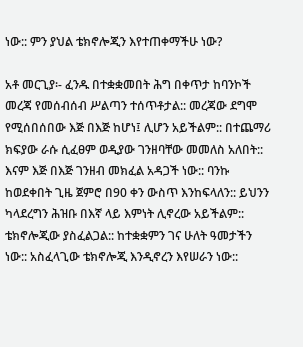ነው:: ምን ያህል ቴክኖሎጂን እየተጠቀማችሁ ነው?

አቶ መርጊያ፡- ፈንዱ በተቋቋመበት ሕግ በቀጥታ ከባንኮች መረጃ የመሰብሰብ ሥልጣን ተሰጥቶታል:: መረጃው ደግሞ የሚሰበሰበው እጅ በእጅ ከሆነ፤ ሊሆን አይችልም:: በተጨማሪ ክፍያው ራሱ ሲፈፀም ወዲያው ገንዘባቸው መመለስ አለበት:: እናም እጅ በእጅ ገንዘብ መክፈል አዳጋች ነው:: ባንኩ ከወደቀበት ጊዜ ጀምሮ በ90 ቀን ውስጥ እንከፍላለን:: ይህንን ካላደረግን ሕዝቡ በእኛ ላይ እምነት ሊኖረው አይችልም:: ቴክኖሎጂው ያስፈልጋል:: ከተቋቋምን ገና ሁለት ዓመታችን ነው:: አስፈላጊው ቴክኖሎጂ እንዲኖረን እየሠራን ነው::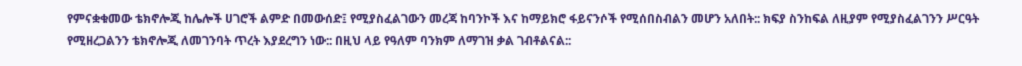የምናቋቁመው ቴክኖሎጂ ከሌሎች ሀገሮች ልምድ በመውሰድ፤ የሚያስፈልገውን መረጃ ከባንኮች እና ከማይክሮ ፋይናንሶች የሚሰበስብልን መሆን አለበት:: ክፍያ ስንከፍል ለዚያም የሚያስፈልገንን ሥርዓት የሚዘረጋልንን ቴክኖሎጂ ለመገንባት ጥረት እያደረግን ነው:: በዚህ ላይ የዓለም ባንክም ለማገዝ ቃል ገብቶልናል::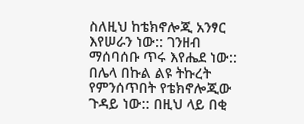ስለዚህ ከቴክኖሎጂ አንፃር እየሠራን ነው:: ገንዘብ ማሰባሰቡ ጥሩ እየሔደ ነው:: በሌላ በኩል ልዩ ትኩረት የምንሰጥበት የቴክኖሎጂው ጉዳይ ነው:: በዚህ ላይ በቂ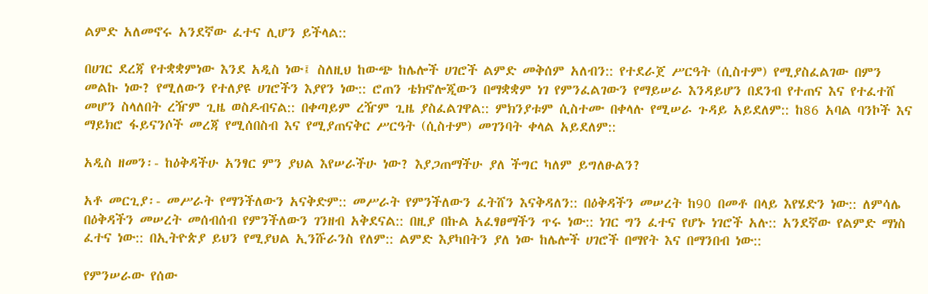ልምድ አለመኖሩ አንደኛው ፈተና ሊሆን ይችላል::

በሀገር ደረጃ የተቋቋምነው እንደ አዲስ ነው፤ ስለዚህ ከውጭ ከሌሎች ሀገሮች ልምድ መቅሰም አለብን:: የተደራጀ ሥርዓት (ሲስተም) የሚያስፈልገው በምን መልኩ ነው? የሚለውን የተለያዩ ሀገሮችን እያየን ነው:: ሮጠን ቴክኖሎጂውን በማቋቋም ነገ የምንፈልገውን የማይሠራ እንዳይሆን በደንብ የተጠና እና የተፈተሸ መሆን ስላለበት ረዥም ጊዜ ወስዶብናል:: በቀጣይም ረዥም ጊዜ ያስፈልገዋል:: ምክንያቱም ሲስተሙ በቀላሉ የሚሠራ ጉዳይ አይደለም:: ከ86 አባል ባንኮች እና ማይክሮ ፋይናንሶች መረጃ የሚሰበስብ እና የሚያጠናቅር ሥርዓት (ሲስተም) መገንባት ቀላል አይደለም::

አዲስ ዘመን፡- ከዕቅዳችሁ አንፃር ምን ያህል እየሠራችሁ ነው? እያጋጠማችሁ ያለ ችግር ካለም ይግለፁልን?

አቶ መርጊያ፡- መሥራት የማንችለውን አናቅድም:: መሥራት የምንችለውን ፈትሸን እናቅዳለን:: በዕቅዳችን መሠረት ከ90 በመቶ በላይ እየሄድን ነው:: ለምሳሌ በዕቅዳችን መሠረት መሰብሰብ የምንችለውን ገንዘብ አቅደናል:: በዚያ በኩል አፈፃፀማችን ጥሩ ነው:: ነገር ግን ፈተና የሆኑ ነገሮች አሉ:: አንደኛው የልምድ ማነስ ፈተና ነው:: በኢትዮጵያ ይህን የሚያህል ኢንሹራንስ የለም:: ልምድ እያካበትን ያለ ነው ከሌሎች ሀገሮች በማየት እና በማንበብ ነው::

የምንሠራው የሰው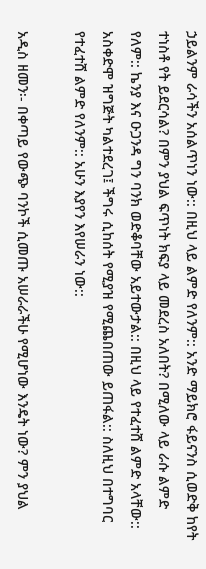ኃይልንም ራሳችን አሰልጥነን ነው:: በዚህ ላይ ልምድ የለንም:: አንድ ማይክሮ ፋይናንስ ሲወድቅ ከየት ተነስቶ የት ይደርሳል? በምን ያህል ፍጥነት ክፍያ ላይ መደረስ አለበት? በሚለው ላይ ራሱ ልምድ የለም:: ኬንያ እና ዑጋንዳ ግን ባንክ ወድቆባቸው አይተውታል:: በዚህ ላይ የተፈተሸ ልምድ አላቸው:: አስቀድሞ ዝግጅት ካልተደረገ፤ ችግሩ ሲከሰት የሚያዝ የሚጨበጠው ይጠፋል:: ስለዚህ በተግባር የተፈተሸ ልምድ የለንም:: አሁን እያየን እየሠራን ነው::

አዲስ ዘመን፡- በቀጣይ የውጭ ባንኮች ሲመጡ አሠራራችሁ የሚሆነው እንዴት ነው? ምን ያህል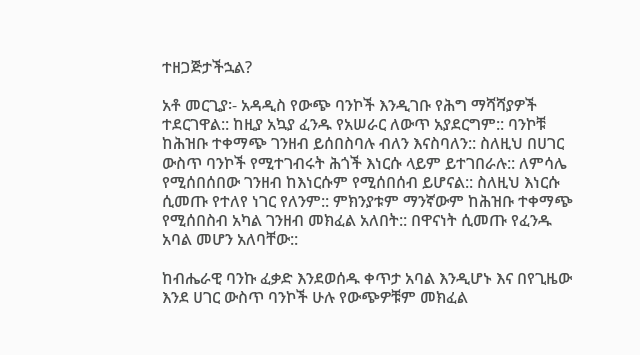ተዘጋጅታችኋል?

አቶ መርጊያ፡- አዳዲስ የውጭ ባንኮች እንዲገቡ የሕግ ማሻሻያዎች ተደርገዋል:: ከዚያ አኳያ ፈንዱ የአሠራር ለውጥ አያደርግም:: ባንኮቹ ከሕዝቡ ተቀማጭ ገንዘብ ይሰበስባሉ ብለን እናስባለን:: ስለዚህ በሀገር ውስጥ ባንኮች የሚተገብሩት ሕጎች እነርሱ ላይም ይተገበራሉ:: ለምሳሌ የሚሰበሰበው ገንዘብ ከእነርሱም የሚሰበሰብ ይሆናል:: ስለዚህ እነርሱ ሲመጡ የተለየ ነገር የለንም:: ምክንያቱም ማንኛውም ከሕዝቡ ተቀማጭ የሚሰበስብ አካል ገንዘብ መክፈል አለበት:: በዋናነት ሲመጡ የፈንዱ አባል መሆን አለባቸው::

ከብሔራዊ ባንኩ ፈቃድ እንደወሰዱ ቀጥታ አባል እንዲሆኑ እና በየጊዜው እንደ ሀገር ውስጥ ባንኮች ሁሉ የውጭዎቹም መክፈል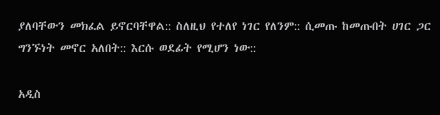ያለባቸውን መክፈል ይኖርባቸዋል:: ስለዚህ የተለየ ነገር የለንም:: ሲመጡ ከመጡበት ሀገር ጋር ግንኙነት መኖር አለበት:: እርሱ ወደፊት የሚሆን ነው::

አዲስ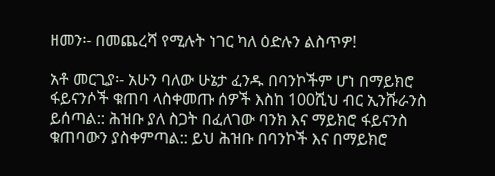ዘመን፡- በመጨረሻ የሚሉት ነገር ካለ ዕድሉን ልስጥዎ!

አቶ መርጊያ፡- አሁን ባለው ሁኔታ ፈንዱ በባንኮችም ሆነ በማይክሮ ፋይናንሶች ቁጠባ ላስቀመጡ ሰዎች እስከ 100ሺህ ብር ኢንሹራንስ ይሰጣል:: ሕዝቡ ያለ ስጋት በፈለገው ባንክ እና ማይክሮ ፋይናንስ ቁጠባውን ያስቀምጣል:: ይህ ሕዝቡ በባንኮች እና በማይክሮ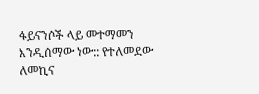ፋይናንሶች ላይ መተማመን እንዲሰማው ነው:: የተለመደው ለመኪና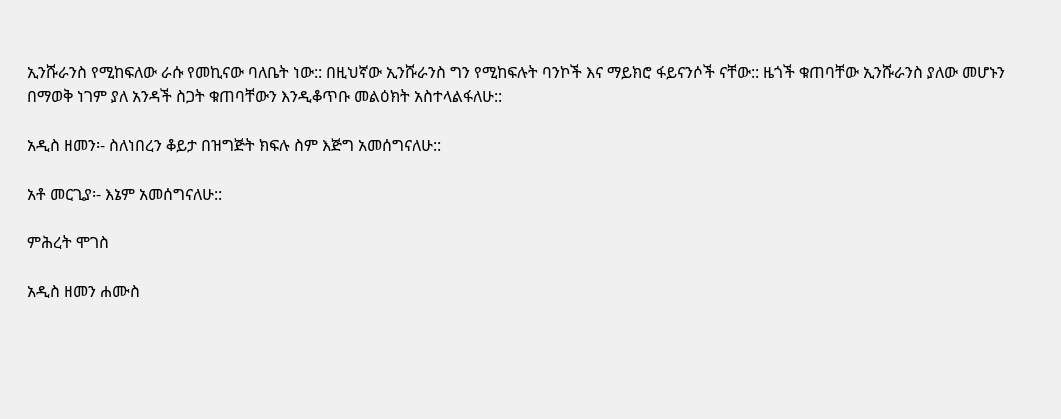ኢንሹራንስ የሚከፍለው ራሱ የመኪናው ባለቤት ነው:: በዚህኛው ኢንሹራንስ ግን የሚከፍሉት ባንኮች እና ማይክሮ ፋይናንሶች ናቸው:: ዜጎች ቁጠባቸው ኢንሹራንስ ያለው መሆኑን በማወቅ ነገም ያለ አንዳች ስጋት ቁጠባቸውን እንዲቆጥቡ መልዕክት አስተላልፋለሁ::

አዲስ ዘመን፡- ስለነበረን ቆይታ በዝግጅት ክፍሉ ስም እጅግ አመሰግናለሁ::

አቶ መርጊያ፡- እኔም አመሰግናለሁ::

ምሕረት ሞገስ

አዲስ ዘመን ሐሙስ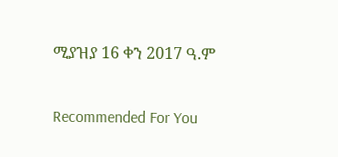ሚያዝያ 16 ቀን 2017 ዓ.ም

Recommended For You